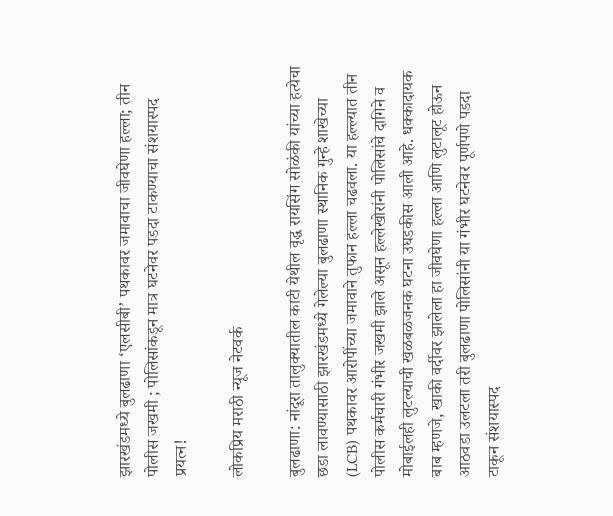झारखंडमध्ये बुलढाणा ‘एलसीबी’ पथकावर जमावाचा जीवघेणा हल्ला; तीन पोलीस जखमी ; पोलिसांकडून मात्र घटनेवर पडदा टाकण्याचा संशयास्पद प्रयत्न!

लोकप्रिय मराठी न्यूज नेटवर्क

बुलढाणा: नांदूरा तालुक्यातील काटी येथील वृद्ध रायसिंग सोळंकी यांच्या हत्येचा छडा लावण्यासाठी झारखंडमध्ये गेलेल्या बुलढाणा स्थानिक गुन्हे शाखेच्या (LCB) पथकावर आरोपींच्या जमावाने तुफान हल्ला चढवला. या हल्ल्यात तीन पोलीस कर्मचारी गंभीर जखमी झाले असून हल्लेखोरांनी पोलिसांचे दागिने व मोबाईलही लुटल्याची खळबळजनक घटना उघडकीस आली आहे. धक्कादायक बाब म्हणजे, खाकी वर्दीवर झालेला हा जीवघेणा हल्ला आणि लुटालूट होऊन आठवडा उलटला तरी बुलढाणा पोलिसांनी या गंभीर घटनेवर पूर्णपणे पडदा टाकून संशयास्पद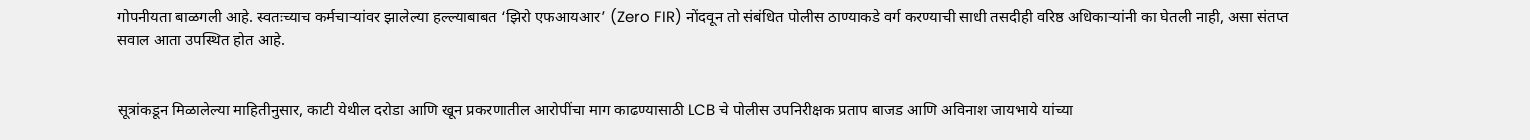गोपनीयता बाळगली आहे. स्वतःच्याच कर्मचाऱ्यांवर झालेल्या हल्ल्याबाबत ‘झिरो एफआयआर’ (Zero FIR) नोंदवून तो संबंधित पोलीस ठाण्याकडे वर्ग करण्याची साधी तसदीही वरिष्ठ अधिकाऱ्यांनी का घेतली नाही, असा संतप्त सवाल आता उपस्थित होत आहे.


सूत्रांकडून मिळालेल्या माहितीनुसार, काटी येथील दरोडा आणि खून प्रकरणातील आरोपींचा माग काढण्यासाठी LCB चे पोलीस उपनिरीक्षक प्रताप बाजड आणि अविनाश जायभाये यांच्या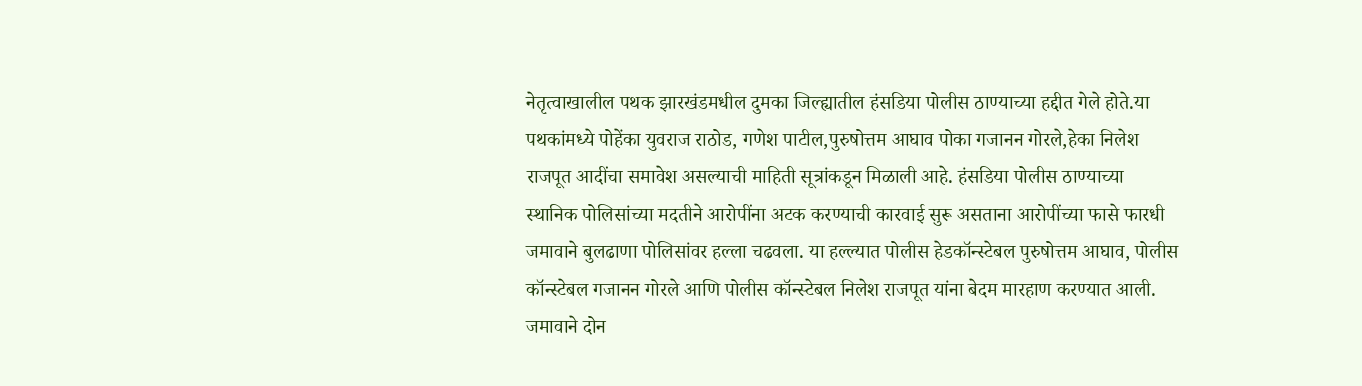नेतृत्वाखालील पथक झारखंडमधील दुमका जिल्ह्यातील हंसडिया पोलीस ठाण्याच्या हद्दीत गेले होते.या पथकांमध्ये पोहेंका युवराज राठोड, गणेश पाटील,पुरुषोत्तम आघाव पोका गजानन गोरले,हेका निलेश राजपूत आदींचा समावेश असल्याची माहिती सूत्रांकडून मिळाली आहे. हंसडिया पोलीस ठाण्याच्या स्थानिक पोलिसांच्या मदतीने आरोपींना अटक करण्याची कारवाई सुरू असताना आरोपींच्या फासे फारधी जमावाने बुलढाणा पोलिसांवर हल्ला चढवला. या हल्ल्यात पोलीस हेडकॉन्स्टेबल पुरुषोत्तम आघाव, पोलीस कॉन्स्टेबल गजानन गोरले आणि पोलीस कॉन्स्टेबल निलेश राजपूत यांना बेदम मारहाण करण्यात आली. जमावाने दोन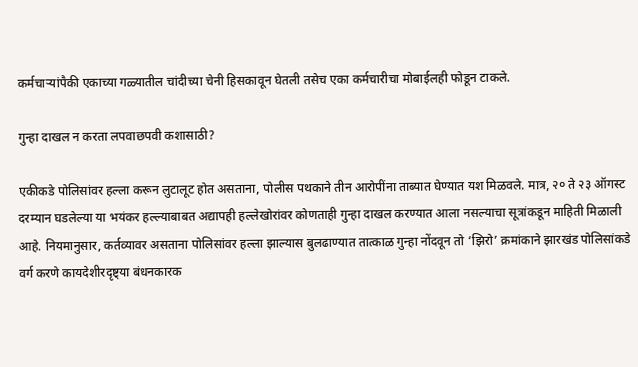कर्मचाऱ्यांपैकी एकाच्या गळ्यातील चांदीच्या चेनी हिसकावून घेतली तसेच एका कर्मचारीचा मोबाईलही फोडून टाकले.

गुन्हा दाखल न करता लपवाछपवी कशासाठी?

एकीकडे पोलिसांवर हल्ला करून लुटालूट होत असताना, पोलीस पथकाने तीन आरोपींना ताब्यात घेण्यात यश मिळवले. मात्र, २० ते २३ ऑगस्ट दरम्यान घडलेल्या या भयंकर हल्ल्याबाबत अद्यापही हल्लेखोरांवर कोणताही गुन्हा दाखल करण्यात आला नसल्याचा सूत्रांकडून माहिती मिळाली आहे. नियमानुसार, कर्तव्यावर असताना पोलिसांवर हल्ला झाल्यास बुलढाण्यात तात्काळ गुन्हा नोंदवून तो ‘झिरो’ क्रमांकाने झारखंड पोलिसांकडे वर्ग करणे कायदेशीरदृष्ट्या बंधनकारक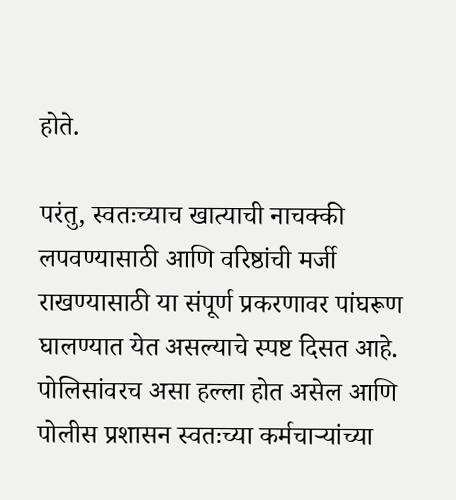होते.

परंतु, स्वतःच्याच खात्याची नाचक्की लपवण्यासाठी आणि वरिष्ठांची मर्जी राखण्यासाठी या संपूर्ण प्रकरणावर पांघरूण घालण्यात येत असल्याचे स्पष्ट दिसत आहे. पोलिसांवरच असा हल्ला होत असेल आणि पोलीस प्रशासन स्वतःच्या कर्मचाऱ्यांच्या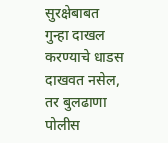सुरक्षेबाबत गुन्हा दाखल करण्याचे धाडस दाखवत नसेल, तर बुलढाणा पोलीस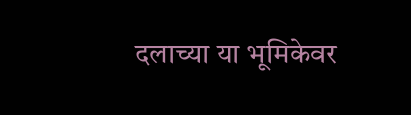दलाच्या या भूमिकेवर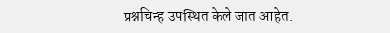प्रश्नचिन्ह उपस्थित केले जात आहेत.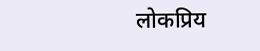लोकप्रिय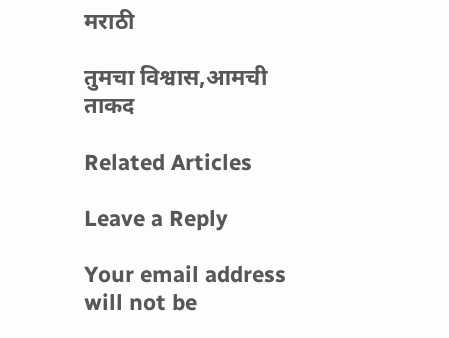मराठी

तुमचा विश्वास,आमची ताकद

Related Articles

Leave a Reply

Your email address will not be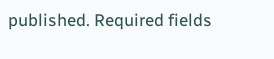published. Required fields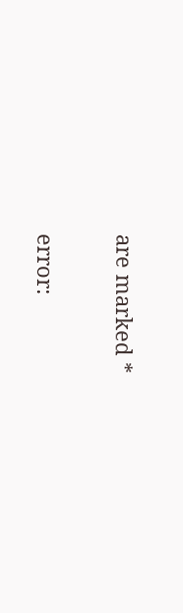are marked *

error: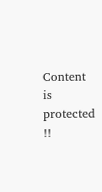Content is protected !!